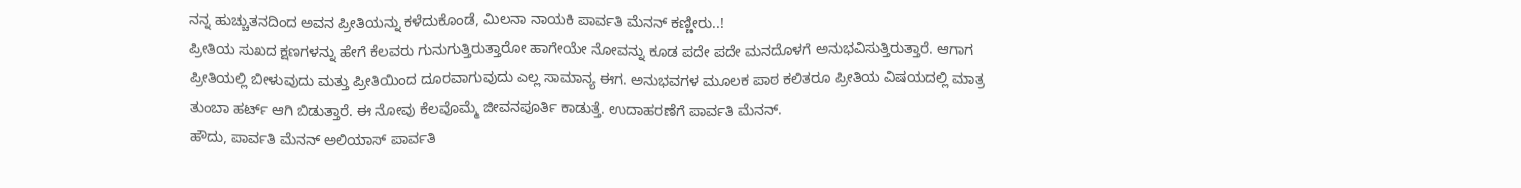ನನ್ನ ಹುಚ್ಚುತನದಿಂದ ಅವನ ಪ್ರೀತಿಯನ್ನು ಕಳೆದುಕೊಂಡೆ, ಮಿಲನಾ ನಾಯಕಿ ಪಾರ್ವತಿ ಮೆನನ್ ಕಣ್ಣೀರು..!
ಪ್ರೀತಿಯ ಸುಖದ ಕ್ಷಣಗಳನ್ನು ಹೇಗೆ ಕೆಲವರು ಗುನುಗುತ್ತಿರುತ್ತಾರೋ ಹಾಗೇಯೇ ನೋವನ್ನು ಕೂಡ ಪದೇ ಪದೇ ಮನದೊಳಗೆ ಅನುಭವಿಸುತ್ತಿರುತ್ತಾರೆ. ಆಗಾಗ ಪ್ರೀತಿಯಲ್ಲಿ ಬೀಳುವುದು ಮತ್ತು ಪ್ರೀತಿಯಿಂದ ದೂರವಾಗುವುದು ಎಲ್ಲ ಸಾಮಾನ್ಯ ಈಗ. ಅನುಭವಗಳ ಮೂಲಕ ಪಾಠ ಕಲಿತರೂ ಪ್ರೀತಿಯ ವಿಷಯದಲ್ಲಿ ಮಾತ್ರ ತುಂಬಾ ಹರ್ಟ್ ಆಗಿ ಬಿಡುತ್ತಾರೆ. ಈ ನೋವು ಕೆಲವೊಮ್ಮೆ ಜೀವನಪೂರ್ತಿ ಕಾಡುತ್ತೆ. ಉದಾಹರಣೆಗೆ ಪಾರ್ವತಿ ಮೆನನ್.
ಹೌದು, ಪಾರ್ವತಿ ಮೆನನ್ ಅಲಿಯಾಸ್ ಪಾರ್ವತಿ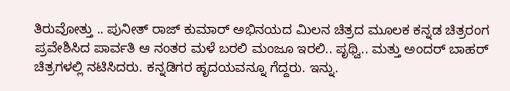ತಿರುವೋತ್ತು .. ಪುನೀತ್ ರಾಜ್ ಕುಮಾರ್ ಅಭಿನಯದ ಮಿಲನ ಚಿತ್ರದ ಮೂಲಕ ಕನ್ನಡ ಚಿತ್ರರಂಗ ಪ್ರವೇಶಿಸಿದ ಪಾರ್ವತಿ ಆ ನಂತರ ಮಳೆ ಬರಲಿ ಮಂಜೂ ಇರಲಿ.. ಪೃಥ್ವಿ.. ಮತ್ತು ಅಂದರ್ ಬಾಹರ್ ಚಿತ್ರಗಳಲ್ಲಿ ನಟಿಸಿದರು. ಕನ್ನಡಿಗರ ಹೃದಯವನ್ನೂ ಗೆದ್ದರು. ಇನ್ನು.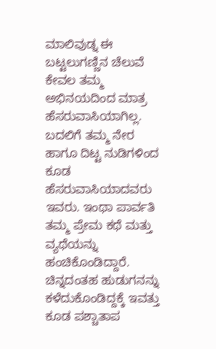ಮಾಲಿವುಡ್ನ ಈ ಬಟ್ಟಲುಗಣ್ಣಿನ ಚೆಲುವೆ ಕೇವಲ ತಮ್ಮ ಅಭಿನಯದಿಂದ ಮಾತ್ರ ಹೆಸರುವಾಸಿಯಾಗಿಲ್ಲ. ಬದಲಿಗೆ ತಮ್ಮ ನೇರ ಹಾಗೂ ದಿಟ್ಟ ನುಡಿಗಳಿಂದ ಕೂಡ ಹೆಸರುವಾಸಿಯಾದವರು ಇವರು. ಇಂಥಾ ಪಾರ್ವತಿ ತಮ್ಮ ಪ್ರೇಮ ಕಥೆ ಮತ್ತು ವ್ಯಥೆಯನ್ನು ಹಂಚಿಕೊಂಡಿದ್ದಾರೆ. ಚಿನ್ನದಂತಹ ಹುಡುಗನನ್ನು ಕಳೆದುಕೊಂಡಿದ್ದಕ್ಕೆ ಇವತ್ತು ಕೂಡ ಪಶ್ಚಾತಾಪ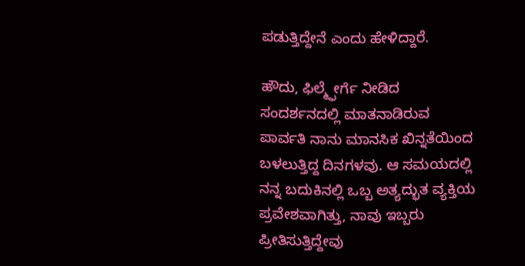ಪಡುತ್ತಿದ್ದೇನೆ ಎಂದು ಹೇಳಿದ್ದಾರೆ.

ಹೌದು, ಫಿಲ್ಮ್ಫೇರ್ಗೆ ನೀಡಿದ ಸಂದರ್ಶನದಲ್ಲಿ ಮಾತನಾಡಿರುವ ಪಾರ್ವತಿ ನಾನು ಮಾನಸಿಕ ಖಿನ್ನತೆಯಿಂದ ಬಳಲುತ್ತಿದ್ದ ದಿನಗಳವು. ಆ ಸಮಯದಲ್ಲಿ ನನ್ನ ಬದುಕಿನಲ್ಲಿ ಒಬ್ಬ ಅತ್ಯದ್ಭುತ ವ್ಯಕ್ತಿಯ ಪ್ರವೇಶವಾಗಿತ್ತು, ನಾವು ಇಬ್ಬರು ಪ್ರೀತಿಸುತ್ತಿದ್ದೇವು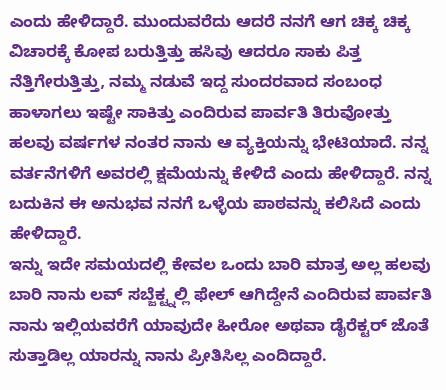ಎಂದು ಹೇಳಿದ್ದಾರೆ. ಮುಂದುವರೆದು ಆದರೆ ನನಗೆ ಆಗ ಚಿಕ್ಕ ಚಿಕ್ಕ ವಿಚಾರಕ್ಕೆ ಕೋಪ ಬರುತ್ತಿತ್ತು ಹಸಿವು ಆದರೂ ಸಾಕು ಪಿತ್ತ ನೆತ್ತಿಗೇರುತ್ತಿತ್ತು, ನಮ್ಮ ನಡುವೆ ಇದ್ದ ಸುಂದರವಾದ ಸಂಬಂಧ ಹಾಳಾಗಲು ಇಷ್ಟೇ ಸಾಕಿತ್ತು ಎಂದಿರುವ ಪಾರ್ವತಿ ತಿರುವೋತ್ತು ಹಲವು ವರ್ಷಗಳ ನಂತರ ನಾನು ಆ ವ್ಯಕ್ತಿಯನ್ನು ಭೇಟಿಯಾದೆ. ನನ್ನ ವರ್ತನೆಗಳಿಗೆ ಅವರಲ್ಲಿ ಕ್ಷಮೆಯನ್ನು ಕೇಳಿದೆ ಎಂದು ಹೇಳಿದ್ದಾರೆ. ನನ್ನ ಬದುಕಿನ ಈ ಅನುಭವ ನನಗೆ ಒಳ್ಳೆಯ ಪಾಠವನ್ನು ಕಲಿಸಿದೆ ಎಂದು ಹೇಳಿದ್ದಾರೆ.
ಇನ್ನು ಇದೇ ಸಮಯದಲ್ಲಿ ಕೇವಲ ಒಂದು ಬಾರಿ ಮಾತ್ರ ಅಲ್ಲ ಹಲವು ಬಾರಿ ನಾನು ಲವ್ ಸಬ್ಜೆಕ್ಟ್ನಲ್ಲಿ ಫೇಲ್ ಆಗಿದ್ದೇನೆ ಎಂದಿರುವ ಪಾರ್ವತಿ ನಾನು ಇಲ್ಲಿಯವರೆಗೆ ಯಾವುದೇ ಹೀರೋ ಅಥವಾ ಡೈರೆಕ್ಟರ್ ಜೊತೆ ಸುತ್ತಾಡಿಲ್ಲ ಯಾರನ್ನು ನಾನು ಪ್ರೀತಿಸಿಲ್ಲ ಎಂದಿದ್ದಾರೆ.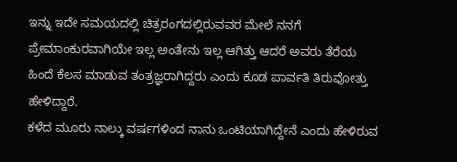ಇನ್ನು ಇದೇ ಸಮಯದಲ್ಲಿ ಚಿತ್ರರಂಗದಲ್ಲಿರುವವರ ಮೇಲೆ ನನಗೆ ಪ್ರೇಮಾಂಕುರವಾಗಿಯೇ ಇಲ್ಲ ಅಂತೇನು ಇಲ್ಲ ಆಗಿತ್ತು ಆದರೆ ಅವರು ತೆರೆಯ ಹಿಂದೆ ಕೆಲಸ ಮಾಡುವ ತಂತ್ರಜ್ಞರಾಗಿದ್ದರು ಎಂದು ಕೂಡ ಪಾರ್ವತಿ ತಿರುವೋತ್ತು ಹೇಳಿದ್ದಾರೆ.
ಕಳೆದ ಮೂರು ನಾಲ್ಕು ವರ್ಷಗಳಿಂದ ನಾನು ಒಂಟಿಯಾಗಿದ್ದೇನೆ ಎಂದು ಹೇಳಿರುವ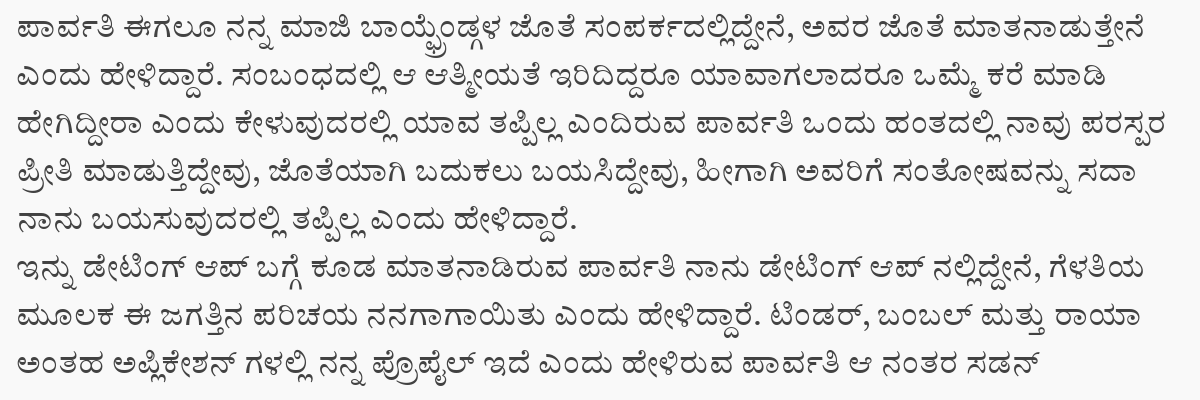ಪಾರ್ವತಿ ಈಗಲೂ ನನ್ನ ಮಾಜಿ ಬಾಯ್ಫ್ರೆಂಡ್ಗಳ ಜೊತೆ ಸಂಪರ್ಕದಲ್ಲಿದ್ದೇನೆ, ಅವರ ಜೊತೆ ಮಾತನಾಡುತ್ತೇನೆ ಎಂದು ಹೇಳಿದ್ದಾರೆ. ಸಂಬಂಧದಲ್ಲಿ ಆ ಆತ್ಮೀಯತೆ ಇರಿದಿದ್ದರೂ ಯಾವಾಗಲಾದರೂ ಒಮ್ಮೆ ಕರೆ ಮಾಡಿ ಹೇಗಿದ್ದೀರಾ ಎಂದು ಕೇಳುವುದರಲ್ಲಿ ಯಾವ ತಪ್ಪಿಲ್ಲ ಎಂದಿರುವ ಪಾರ್ವತಿ ಒಂದು ಹಂತದಲ್ಲಿ ನಾವು ಪರಸ್ಪರ ಪ್ರೀತಿ ಮಾಡುತ್ತಿದ್ದೇವು, ಜೊತೆಯಾಗಿ ಬದುಕಲು ಬಯಸಿದ್ದೇವು, ಹೀಗಾಗಿ ಅವರಿಗೆ ಸಂತೋಷವನ್ನು ಸದಾ ನಾನು ಬಯಸುವುದರಲ್ಲಿ ತಪ್ಪಿಲ್ಲ ಎಂದು ಹೇಳಿದ್ದಾರೆ.
ಇನ್ನು ಡೇಟಿಂಗ್ ಆಪ್ ಬಗ್ಗೆ ಕೂಡ ಮಾತನಾಡಿರುವ ಪಾರ್ವತಿ ನಾನು ಡೇಟಿಂಗ್ ಆಪ್ ನಲ್ಲಿದ್ದೇನೆ, ಗೆಳತಿಯ ಮೂಲಕ ಈ ಜಗತ್ತಿನ ಪರಿಚಯ ನನಗಾಗಾಯಿತು ಎಂದು ಹೇಳಿದ್ದಾರೆ. ಟಿಂಡರ್, ಬಂಬಲ್ ಮತ್ತು ರಾಯಾ ಅಂತಹ ಅಪ್ಲಿಕೇಶನ್ ಗಳಲ್ಲಿ ನನ್ನ ಪ್ರೊಪೈಲ್ ಇದೆ ಎಂದು ಹೇಳಿರುವ ಪಾರ್ವತಿ ಆ ನಂತರ ಸಡನ್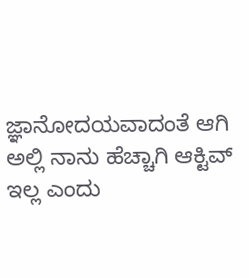ಜ್ಞಾನೋದಯವಾದಂತೆ ಆಗಿ ಅಲ್ಲಿ ನಾನು ಹೆಚ್ಚಾಗಿ ಆಕ್ಟಿವ್ ಇಲ್ಲ ಎಂದು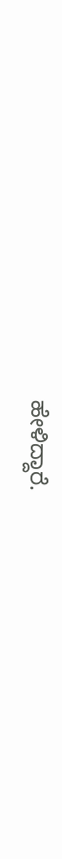ಹೇಳಿದ್ದಾರೆ.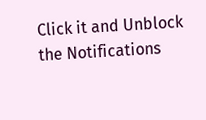Click it and Unblock the Notifications